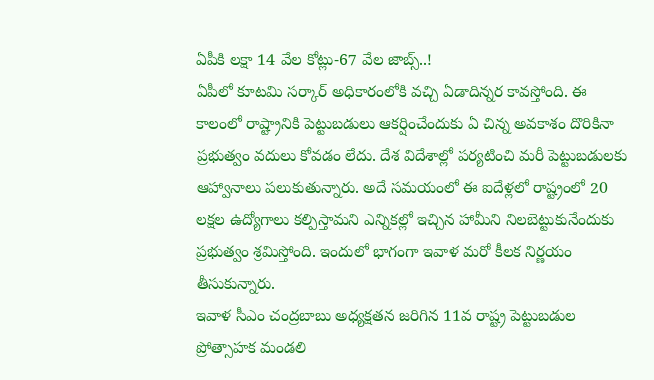ఏపీకి లక్షా 14 వేల కోట్లు-67 వేల జాబ్స్..!
ఏపీలో కూటమి సర్కార్ అధికారంలోకి వచ్చి ఏడాదిన్నర కావస్తోంది. ఈ కాలంలో రాష్ట్రానికి పెట్టుబడులు ఆకర్షించేందుకు ఏ చిన్న అవకాశం దొరికినా ప్రభుత్వం వదులు కోవడం లేదు. దేశ విదేశాల్లో పర్యటించి మరీ పెట్టుబడులకు ఆహ్వానాలు పలుకుతున్నారు. అదే సమయంలో ఈ ఐదేళ్లలో రాష్ట్రంలో 20 లక్షల ఉద్యోగాలు కల్పిస్తామని ఎన్నికల్లో ఇచ్చిన హామీని నిలబెట్టుకునేందుకు ప్రభుత్వం శ్రమిస్తోంది. ఇందులో భాగంగా ఇవాళ మరో కీలక నిర్ణయం తీసుకున్నారు.
ఇవాళ సీఎం చంద్రబాబు అధ్యక్షతన జరిగిన 11వ రాష్ట్ర పెట్టుబడుల ప్రోత్సాహక మండలి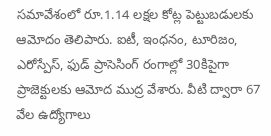సమావేశంలో రూ.1.14 లక్షల కోట్ల పెట్టుబడులకు ఆమోదం తెలిపారు. ఐటీ, ఇంధనం, టూరిజం, ఎరోస్పేస్, ఫుడ్ ప్రాసెసింగ్ రంగాల్లో 30కిపైగా ప్రాజెక్టులకు ఆమోద ముద్ర వేశారు. వీటి ద్వారా 67 వేల ఉద్యోగాలు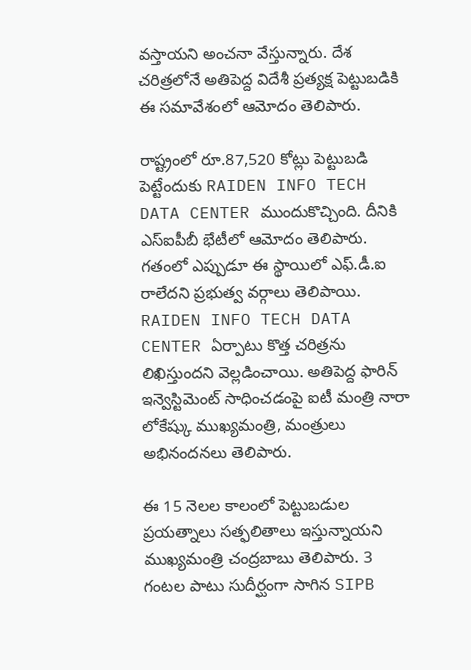వస్తాయని అంచనా వేస్తున్నారు. దేశ చరిత్రలోనే అతిపెద్ద విదేశీ ప్రత్యక్ష పెట్టుబడికి ఈ సమావేశంలో ఆమోదం తెలిపారు.

రాష్ట్రంలో రూ.87,520 కోట్లు పెట్టుబడి పెట్టేందుకు RAIDEN INFO TECH DATA CENTER ముందుకొచ్చింది. దీనికి ఎస్ఐపీబీ భేటీలో ఆమోదం తెలిపారు. గతంలో ఎప్పుడూ ఈ స్థాయిలో ఎఫ్.డీ.ఐ రాలేదని ప్రభుత్వ వర్గాలు తెలిపాయి. RAIDEN INFO TECH DATA CENTER ఏర్పాటు కొత్త చరిత్రను లిఖిస్తుందని వెల్లడించాయి. అతిపెద్ద ఫారిన్ ఇన్వెస్టిమెంట్ సాధించడంపై ఐటీ మంత్రి నారా లోకేష్కు ముఖ్యమంత్రి, మంత్రులు అభినందనలు తెలిపారు.

ఈ 15 నెలల కాలంలో పెట్టుబడుల ప్రయత్నాలు సత్ఫలితాలు ఇస్తున్నాయని ముఖ్యమంత్రి చంద్రబాబు తెలిపారు. 3 గంటల పాటు సుదీర్ఘంగా సాగిన SIPB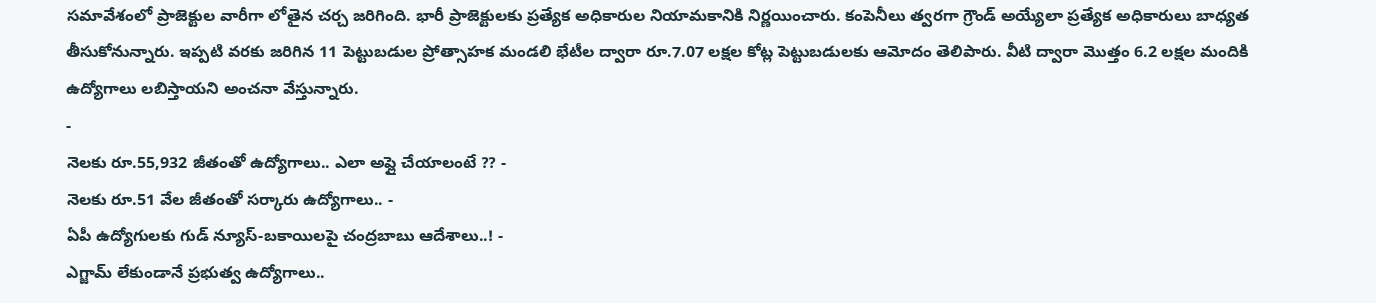సమావేశంలో ప్రాజెక్టుల వారీగా లోతైన చర్చ జరిగింది. భారీ ప్రాజెక్టులకు ప్రత్యేక అధికారుల నియామకానికి నిర్ణయించారు. కంపెనీలు త్వరగా గ్రౌండ్ అయ్యేలా ప్రత్యేక అధికారులు బాధ్యత తీసుకోనున్నారు. ఇప్పటి వరకు జరిగిన 11 పెట్టుబడుల ప్రోత్సాహక మండలి భేటీల ద్వారా రూ.7.07 లక్షల కోట్ల పెట్టుబడులకు ఆమోదం తెలిపారు. వీటి ద్వారా మొత్తం 6.2 లక్షల మందికి ఉద్యోగాలు లబిస్తాయని అంచనా వేస్తున్నారు.
-
నెలకు రూ.55,932 జీతంతో ఉద్యోగాలు.. ఎలా అప్లై చేయాలంటే ?? -
నెలకు రూ.51 వేల జీతంతో సర్కారు ఉద్యోగాలు.. -
ఏపీ ఉద్యోగులకు గుడ్ న్యూస్-బకాయిలపై చంద్రబాబు ఆదేశాలు..! -
ఎగ్జామ్ లేకుండానే ప్రభుత్వ ఉద్యోగాలు..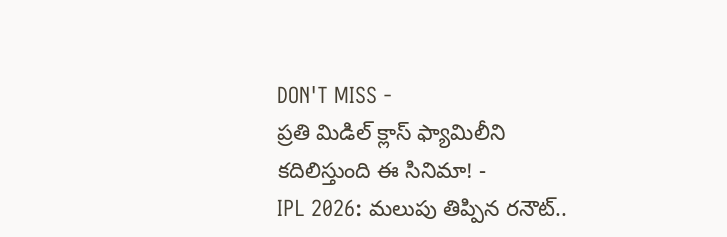DON'T MISS -
ప్రతి మిడిల్ క్లాస్ ఫ్యామిలీని కదిలిస్తుంది ఈ సినిమా! -
IPL 2026: మలుపు తిప్పిన రనౌట్..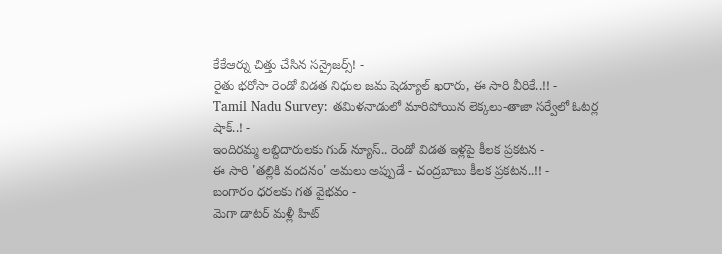కేకేఆర్ను చిత్తు చేసిన సన్రైజర్స్! -
రైతు భరోసా రెండో విడత నిధుల జమ షెడ్యూల్ ఖరారు, ఈ సారి వీరికే..!! -
Tamil Nadu Survey: తమిళనాడులో మారిపోయిన లెక్కలు-తాజా సర్వేలో ఓటర్ల షాక్..! -
ఇందిరమ్మ లబ్దిదారులకు గుడ్ న్యూస్.. రెండో విడత ఇళ్లపై కీలక ప్రకటన -
ఈ సారి 'తల్లికి వందనం' అమలు అప్పుడే - చంద్రబాబు కీలక ప్రకటన..!! -
బంగారం ధరలకు గత వైభవం -
మెగా డాటర్ మళ్లీ హిట్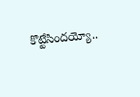కొట్టేసిందయ్యో..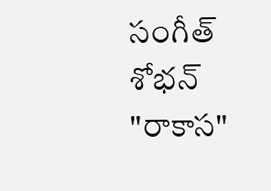సంగీత్ శోభన్ "రాకాస"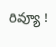రివ్యూ !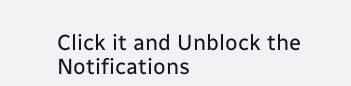Click it and Unblock the Notifications